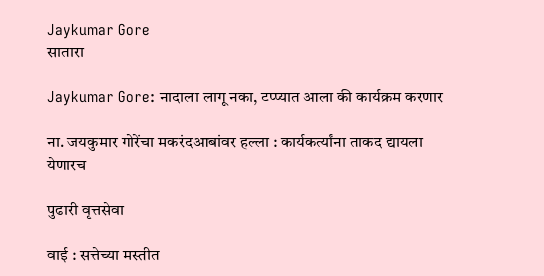Jaykumar Gore
सातारा

Jaykumar Gore: नादाला लागू नका, टप्प्यात आला की कार्यक्रम करणार

ना. जयकुमार गोरेंचा मकरंदआबांवर हल्ला : कार्यकर्त्यांना ताकद द्यायला येणारच

पुढारी वृत्तसेवा

वाई : सत्तेच्या मस्तीत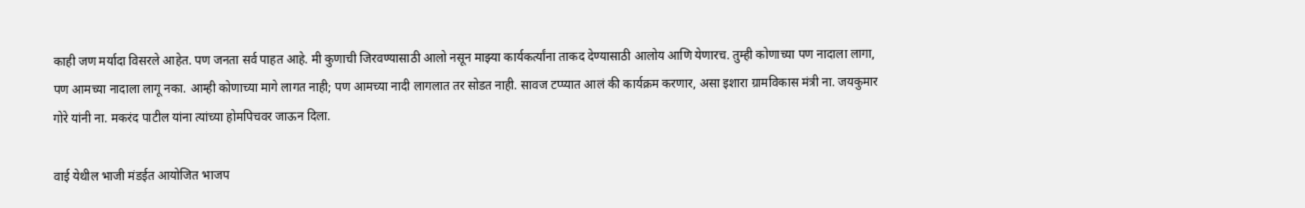काही जण मर्यादा विसरले आहेत. पण जनता सर्व पाहत आहे. मी कुणाची जिरवण्यासाठी आलो नसून माझ्या कार्यकर्त्यांना ताकद देण्यासाठी आलोय आणि येणारच. तुम्ही कोणाच्या पण नादाला लागा, पण आमच्या नादाला लागू नका. आम्ही कोणाच्या मागे लागत नाही; पण आमच्या नादी लागलात तर सोडत नाही. सावज टप्प्यात आलं की कार्यक्रम करणार, असा इशारा ग्रामविकास मंत्री ना. जयकुमार गोरे यांनी ना. मकरंद पाटील यांना त्यांच्या होमपिचवर जाऊन दिला.

वाई येथील भाजी मंडईत आयोजित भाजप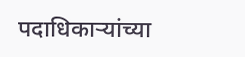पदाधिकाऱ्यांच्या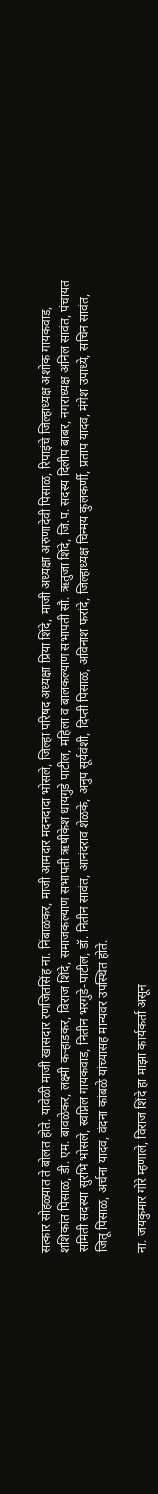सत्कार सोहळ्यात ते बोलत होते. यावेळी माजी खासदार रणजितसिंह ना. निंबाळकर, माजी आमदार मदनदादा भोसले, जिल्हा परिषद अध्यक्षा प्रिया शिंदे, माजी अध्यक्षा अरुणादेवी पिसाळ, रिपाइंचे जिल्हाध्यक्ष अशोक गायकवाड, शशिकांत पिसाळ, डी. एम. बावळेकर, लक्ष्मी कऱ्हाडकर, विराज शिंदे, समाजकल्याण सभापती ऋषीकेश धायगुडे पाटील, महिला व बालकल्याण सभापती सौ. ऋतुजा शिंदे, जि.प. सदस्य दिलीप बाबर, नगराध्यक्ष अनिल सावंत, पंचायत समिती सदस्या सुरभि भोसले, स्वप्निल गायकवाड, नितीन भरगुडे-पाटील, डॉ. नितीन सावंत, आनंदराव शेळके, अनुप सूर्यवंशी, दिप्ती पिसाळ, अविनाश फरांदे, जिल्हाध्यक्ष चिन्मय कुलकर्णी, प्रताप यादव, मंगेश उपाध्ये, सचिन सावंत, जितू पिसाळ, अर्चना यादव, वंदना कांबळे यांच्यासह मान्यवर उपस्थित होते.

ना. जयकुमार गोरे म्हणाले, विराज शिंदे हा माझा कार्यकर्ता असून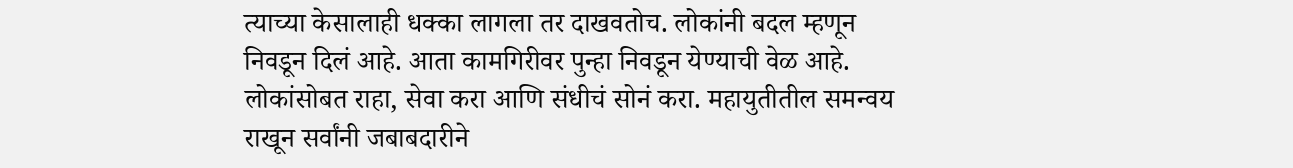त्याच्या केसालाही धक्का लागला तर दाखवतोच. लोकांनी बदल म्हणून निवडून दिलं आहे. आता कामगिरीवर पुन्हा निवडून येण्याची वेळ आहे. लोकांसोबत राहा, सेवा करा आणि संधीचं सोनं करा. महायुतीतील समन्वय राखून सर्वांनी जबाबदारीने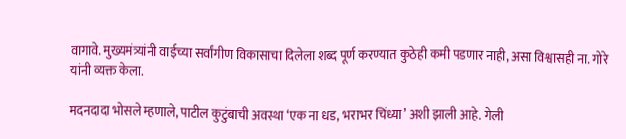वागावे. मुख्यमंत्र्यांनी वाईच्या सर्वांगीण विकासाचा दिलेला शब्द पूर्ण करण्यात कुठेही कमी पडणार नाही, असा विश्वासही ना. गोरे यांनी व्यक्त केला.

मदनदादा भोसले म्हणाले, पाटील कुटुंबाची अवस्था ‌‘एक ना धड, भराभर चिंध्या‌’ अशी झाली आहे. गेली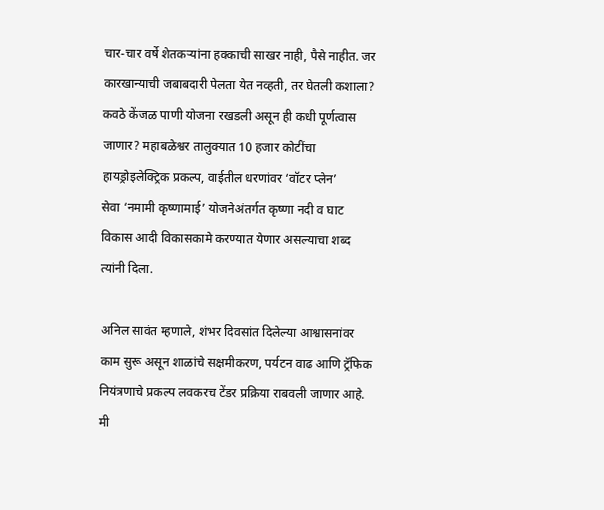चार-चार वर्षे शेतकऱ्यांना हक्काची साखर नाही, पैसे नाहीत. जर कारखान्याची जबाबदारी पेलता येत नव्हती, तर घेतली कशाला? कवठे केंजळ पाणी योजना रखडली असून ही कधी पूर्णत्वास जाणार? महाबळेश्वर तालुक्यात 10 हजार कोटींचा हायड्रोइलेक्ट्रिक प्रकल्प, वाईतील धरणांवर ‌‘वॉटर प्लेन‌’ सेवा ‌‘नमामी कृष्णामाई‌’ योजनेअंतर्गत कृष्णा नदी व घाट विकास आदी विकासकामे करण्यात येणार असल्याचा शब्द त्यांनी दिला.

अनिल सावंत म्हणाले, शंभर दिवसांत दिलेल्या आश्वासनांवर काम सुरू असून शाळांचे सक्षमीकरण, पर्यटन वाढ आणि ट्रॅफिक नियंत्रणाचे प्रकल्प लवकरच टेंडर प्रक्रिया राबवली जाणार आहे. मी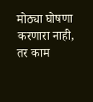मोठ्या घोषणा करणारा नाही, तर काम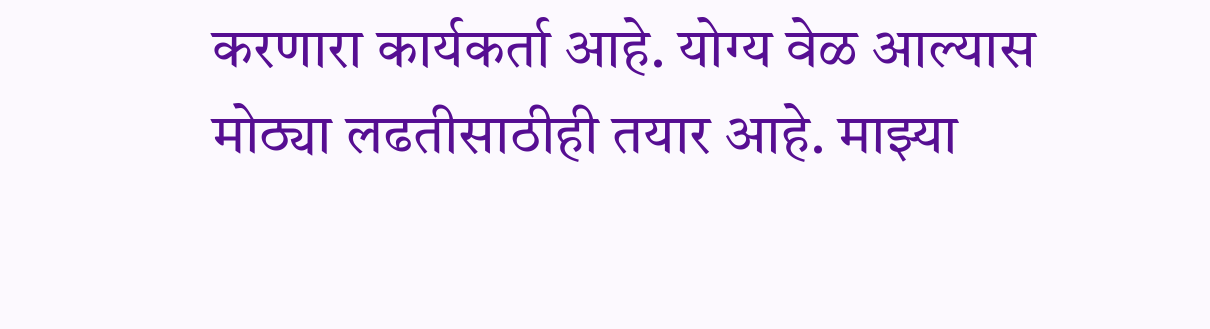करणारा कार्यकर्ता आहे. योग्य वेळ आल्यास मोठ्या लढतीसाठीही तयार आहे. माझ्या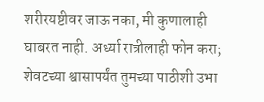शरीरयष्टीवर जाऊ नका, मी कुणालाही घाबरत नाही. अर्ध्या रात्रीलाही फोन करा; शेवटच्या श्वासापर्यंत तुमच्या पाठीशी उभा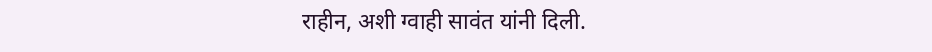राहीन, अशी ग्वाही सावंत यांनी दिली.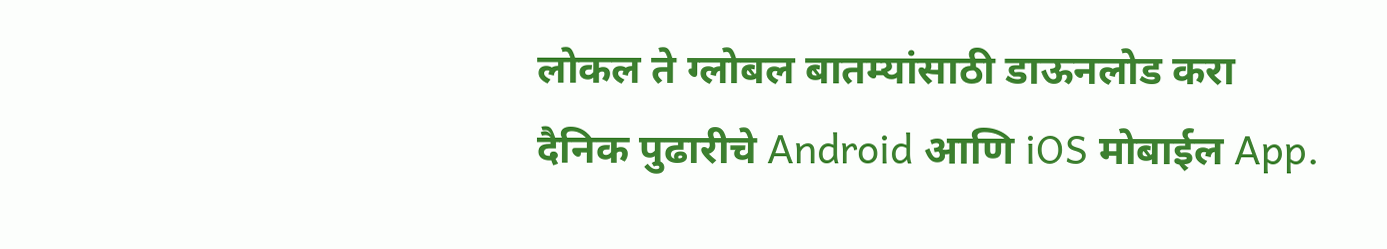लोकल ते ग्लोबल बातम्यांसाठी डाऊनलोड करा दैनिक पुढारीचे Android आणि iOS मोबाईल App.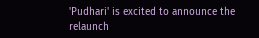'Pudhari' is excited to announce the relaunch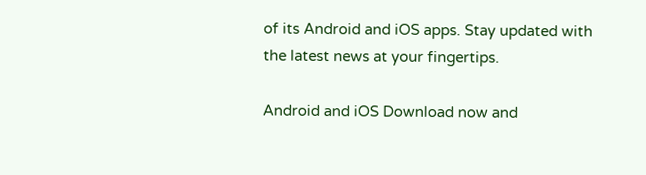of its Android and iOS apps. Stay updated with the latest news at your fingertips.

Android and iOS Download now and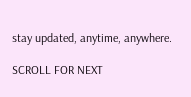stay updated, anytime, anywhere.

SCROLL FOR NEXT